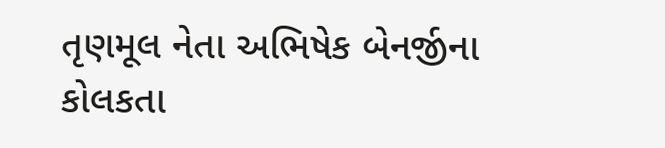તૃણમૂલ નેતા અભિષેક બેનર્જીના કોલકતા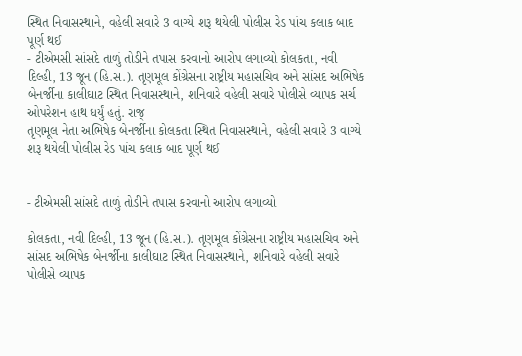સ્થિત નિવાસસ્થાને, વહેલી સવારે 3 વાગ્યે શરૂ થયેલી પોલીસ રેડ પાંચ કલાક બાદ પૂર્ણ થઈ
- ટીએમસી સાંસદે તાળું તોડીને તપાસ કરવાનો આરોપ લગાવ્યો કોલકતા, નવી દિલ્હી, 13 જૂન (હિ.સ.). તૃણમૂલ કોંગ્રેસના રાષ્ટ્રીય મહાસચિવ અને સાંસદ અભિષેક બેનર્જીના કાલીઘાટ સ્થિત નિવાસસ્થાને, શનિવારે વહેલી સવારે પોલીસે વ્યાપક સર્ચ ઓપરેશન હાથ ધર્યું હતું. રાજ્
તૃણમૂલ નેતા અભિષેક બેનર્જીના કોલકતા સ્થિત નિવાસસ્થાને, વહેલી સવારે 3 વાગ્યે શરૂ થયેલી પોલીસ રેડ પાંચ કલાક બાદ પૂર્ણ થઈ


- ટીએમસી સાંસદે તાળું તોડીને તપાસ કરવાનો આરોપ લગાવ્યો

કોલકતા, નવી દિલ્હી, 13 જૂન (હિ.સ.). તૃણમૂલ કોંગ્રેસના રાષ્ટ્રીય મહાસચિવ અને સાંસદ અભિષેક બેનર્જીના કાલીઘાટ સ્થિત નિવાસસ્થાને, શનિવારે વહેલી સવારે પોલીસે વ્યાપક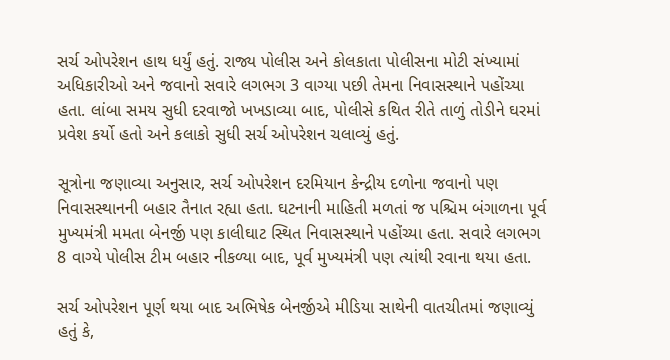સર્ચ ઓપરેશન હાથ ધર્યું હતું. રાજ્ય પોલીસ અને કોલકાતા પોલીસના મોટી સંખ્યામાં અધિકારીઓ અને જવાનો સવારે લગભગ 3 વાગ્યા પછી તેમના નિવાસસ્થાને પહોંચ્યા હતા. લાંબા સમય સુધી દરવાજો ખખડાવ્યા બાદ, પોલીસે કથિત રીતે તાળું તોડીને ઘરમાં પ્રવેશ કર્યો હતો અને કલાકો સુધી સર્ચ ઓપરેશન ચલાવ્યું હતું.

સૂત્રોના જણાવ્યા અનુસાર, સર્ચ ઓપરેશન દરમિયાન કેન્દ્રીય દળોના જવાનો પણ નિવાસસ્થાનની બહાર તૈનાત રહ્યા હતા. ઘટનાની માહિતી મળતાં જ પશ્ચિમ બંગાળના પૂર્વ મુખ્યમંત્રી મમતા બેનર્જી પણ કાલીઘાટ સ્થિત નિવાસસ્થાને પહોંચ્યા હતા. સવારે લગભગ 8 વાગ્યે પોલીસ ટીમ બહાર નીકળ્યા બાદ, પૂર્વ મુખ્યમંત્રી પણ ત્યાંથી રવાના થયા હતા.

સર્ચ ઓપરેશન પૂર્ણ થયા બાદ અભિષેક બેનર્જીએ મીડિયા સાથેની વાતચીતમાં જણાવ્યું હતું કે,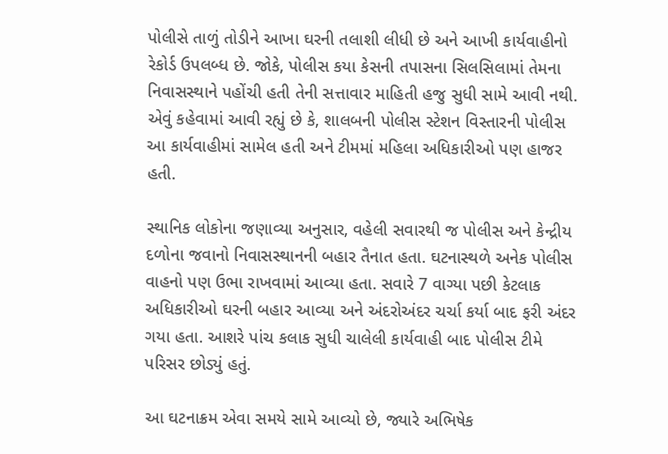પોલીસે તાળું તોડીને આખા ઘરની તલાશી લીધી છે અને આખી કાર્યવાહીનો રેકોર્ડ ઉપલબ્ધ છે. જોકે, પોલીસ કયા કેસની તપાસના સિલસિલામાં તેમના નિવાસસ્થાને પહોંચી હતી તેની સત્તાવાર માહિતી હજુ સુધી સામે આવી નથી. એવું કહેવામાં આવી રહ્યું છે કે, શાલબની પોલીસ સ્ટેશન વિસ્તારની પોલીસ આ કાર્યવાહીમાં સામેલ હતી અને ટીમમાં મહિલા અધિકારીઓ પણ હાજર હતી.

સ્થાનિક લોકોના જણાવ્યા અનુસાર, વહેલી સવારથી જ પોલીસ અને કેન્દ્રીય દળોના જવાનો નિવાસસ્થાનની બહાર તૈનાત હતા. ઘટનાસ્થળે અનેક પોલીસ વાહનો પણ ઉભા રાખવામાં આવ્યા હતા. સવારે 7 વાગ્યા પછી કેટલાક અધિકારીઓ ઘરની બહાર આવ્યા અને અંદરોઅંદર ચર્ચા કર્યા બાદ ફરી અંદર ગયા હતા. આશરે પાંચ કલાક સુધી ચાલેલી કાર્યવાહી બાદ પોલીસ ટીમે પરિસર છોડ્યું હતું.

આ ઘટનાક્રમ એવા સમયે સામે આવ્યો છે, જ્યારે અભિષેક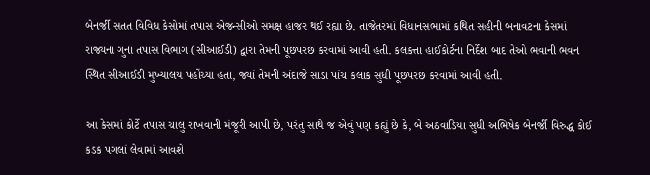બેનર્જી સતત વિવિધ કેસોમાં તપાસ એજન્સીઓ સમક્ષ હાજર થઈ રહ્યા છે. તાજેતરમાં વિધાનસભામાં કથિત સહીની બનાવટના કેસમાં રાજ્યના ગુના તપાસ વિભાગ (સીઆઈડી) દ્વારા તેમની પૂછપરછ કરવામાં આવી હતી. કલકત્તા હાઈકોર્ટના નિર્દેશ બાદ તેઓ ભવાની ભવન સ્થિત સીઆઈડી મુખ્યાલય પહોંચ્યા હતા, જ્યાં તેમની અંદાજે સાડા પાંચ કલાક સુધી પૂછપરછ કરવામાં આવી હતી.

આ કેસમાં કોર્ટે તપાસ ચાલુ રાખવાની મંજૂરી આપી છે, પરંતુ સાથે જ એવું પણ કહ્યું છે કે, બે અઠવાડિયા સુધી અભિષેક બેનર્જી વિરુદ્ધ કોઈ કડક પગલાં લેવામાં આવશે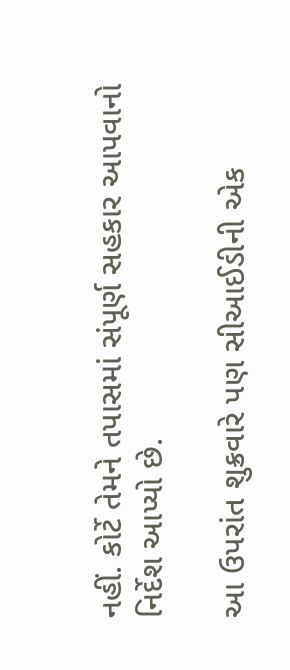નહીં. કોર્ટે તેમને તપાસમાં સંપૂર્ણ સહકાર આપવાનો નિર્દેશ આપ્યો છે.

આ ઉપરાંત શુક્રવારે પણ સીઆઈડીની એક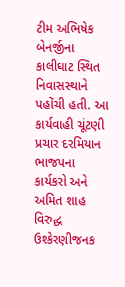ટીમ અભિષેક બેનર્જીના કાલીઘાટ સ્થિત નિવાસસ્થાને પહોંચી હતી. આ કાર્યવાહી ચૂંટણી પ્રચાર દરમિયાન ભાજપના કાર્યકરો અને અમિત શાહ વિરુદ્ધ ઉશ્કેરણીજનક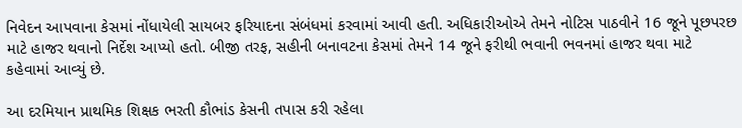નિવેદન આપવાના કેસમાં નોંધાયેલી સાયબર ફરિયાદના સંબંધમાં કરવામાં આવી હતી. અધિકારીઓએ તેમને નોટિસ પાઠવીને 16 જૂને પૂછપરછ માટે હાજર થવાનો નિર્દેશ આપ્યો હતો. બીજી તરફ, સહીની બનાવટના કેસમાં તેમને 14 જૂને ફરીથી ભવાની ભવનમાં હાજર થવા માટે કહેવામાં આવ્યું છે.

આ દરમિયાન પ્રાથમિક શિક્ષક ભરતી કૌભાંડ કેસની તપાસ કરી રહેલા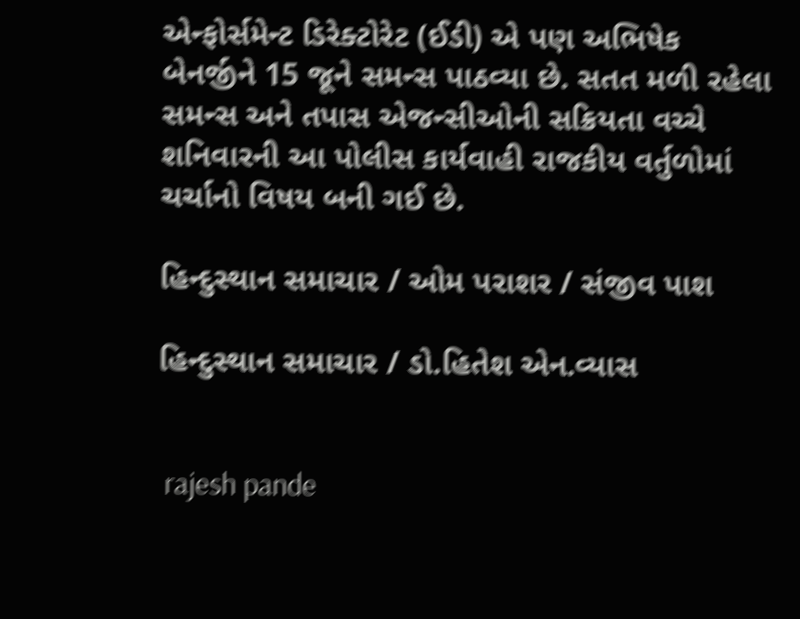એન્ફોર્સમેન્ટ ડિરેક્ટોરેટ (ઈડી) એ પણ અભિષેક બેનર્જીને 15 જૂને સમન્સ પાઠવ્યા છે. સતત મળી રહેલા સમન્સ અને તપાસ એજન્સીઓની સક્રિયતા વચ્ચે શનિવારની આ પોલીસ કાર્યવાહી રાજકીય વર્તુળોમાં ચર્ચાનો વિષય બની ગઈ છે.

હિન્દુસ્થાન સમાચાર / ઓમ પરાશર / સંજીવ પાશ

હિન્દુસ્થાન સમાચાર / ડો.હિતેશ એન.વ્યાસ


 rajesh pande